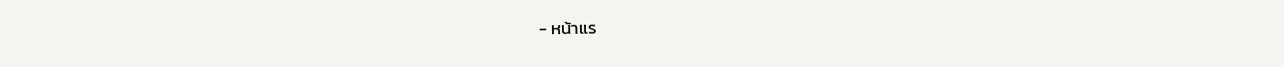- หน้าแร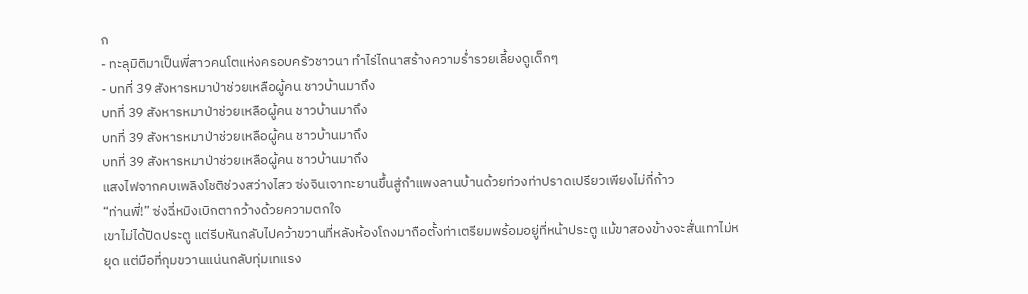ก
- ทะลุมิติมาเป็นพี่สาวคนโตแห่งครอบครัวชาวนา ทำไร่ไถนาสร้างความร่ำรวยเลี้ยงดูเด็กๆ
- บทที่ 39 สังหารหมาป่าช่วยเหลือผู้คน ชาวบ้านมาถึง
บทที่ 39 สังหารหมาป่าช่วยเหลือผู้คน ชาวบ้านมาถึง
บทที่ 39 สังหารหมาป่าช่วยเหลือผู้คน ชาวบ้านมาถึง
บทที่ 39 สังหารหมาป่าช่วยเหลือผู้คน ชาวบ้านมาถึง
แสงไฟจากคบเพลิงโชติช่วงสว่างไสว ซ่งจินเจาทะยานขึ้นสู่กำแพงลานบ้านด้วยท่วงท่าปราดเปรียวเพียงไม่กี่ก้าว
“ท่านพี่!” ซ่งฉี่หมิงเบิกตากว้างด้วยความตกใจ
เขาไม่ได้ปิดประตู แต่รีบหันกลับไปคว้าขวานที่หลังห้องโถงมาถือตั้งท่าเตรียมพร้อมอยู่ที่หน้าประตู แม้ขาสองข้างจะสั่นเทาไม่หยุด แต่มือที่กุมขวานแน่นกลับทุ่มเทแรง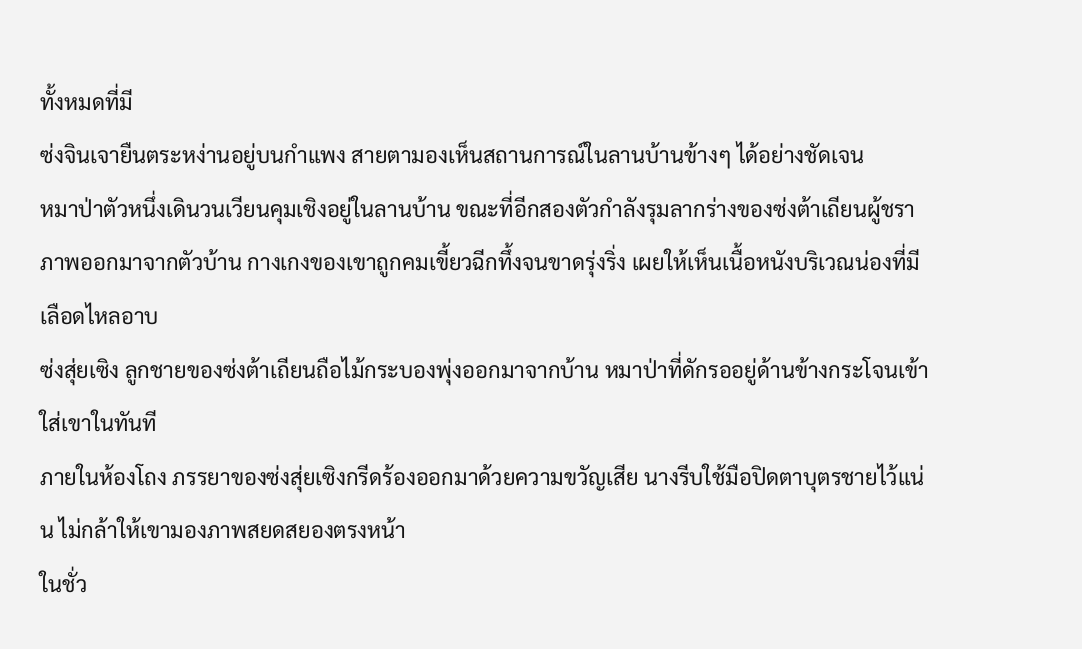ทั้งหมดที่มี
ซ่งจินเจายืนตระหง่านอยู่บนกำแพง สายตามองเห็นสถานการณ์ในลานบ้านข้างๆ ได้อย่างชัดเจน
หมาป่าตัวหนึ่งเดินวนเวียนคุมเชิงอยู่ในลานบ้าน ขณะที่อีกสองตัวกำลังรุมลากร่างของซ่งต้าเถียนผู้ชราภาพออกมาจากตัวบ้าน กางเกงของเขาถูกคมเขี้ยวฉีกทึ้งจนขาดรุ่งริ่ง เผยให้เห็นเนื้อหนังบริเวณน่องที่มีเลือดไหลอาบ
ซ่งสุ่ยเซิง ลูกชายของซ่งต้าเถียนถือไม้กระบองพุ่งออกมาจากบ้าน หมาป่าที่ดักรออยู่ด้านข้างกระโจนเข้าใส่เขาในทันที
ภายในห้องโถง ภรรยาของซ่งสุ่ยเซิงกรีดร้องออกมาด้วยความขวัญเสีย นางรีบใช้มือปิดตาบุตรชายไว้แน่น ไม่กล้าให้เขามองภาพสยดสยองตรงหน้า
ในชั่ว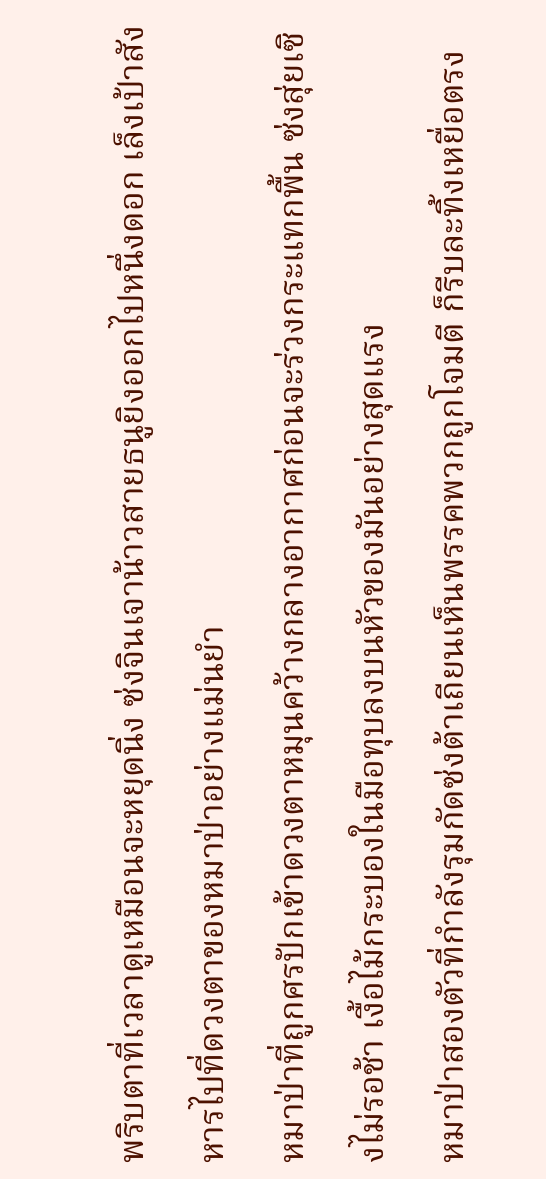พริบตาที่เวลาดูเหมือนจะหยุดนิ่ง ซ่งจินเจาน้าวสายธนูยิงออกไปหนึ่งดอก เล็งเป้าสังหารไปที่ดวงตาของหมาป่าอย่างแม่นยำ
หมาป่าที่ถูกศรปักเข้าดวงตาหมุนคว้างกลางอากาศก่อนจะร่วงกระแทกพื้น ซ่งสุ่ยเซิงไม่รอช้า เงื้อไม้กระบองในมือทุบลงบนหัวของมันอย่างสุดแรง
หมาป่าสองตัวที่กำลังรุมกัดซ่งต้าเถียนเห็นพรรคพวกถูกโจมตี ก็รีบละทิ้งเหยื่อตรง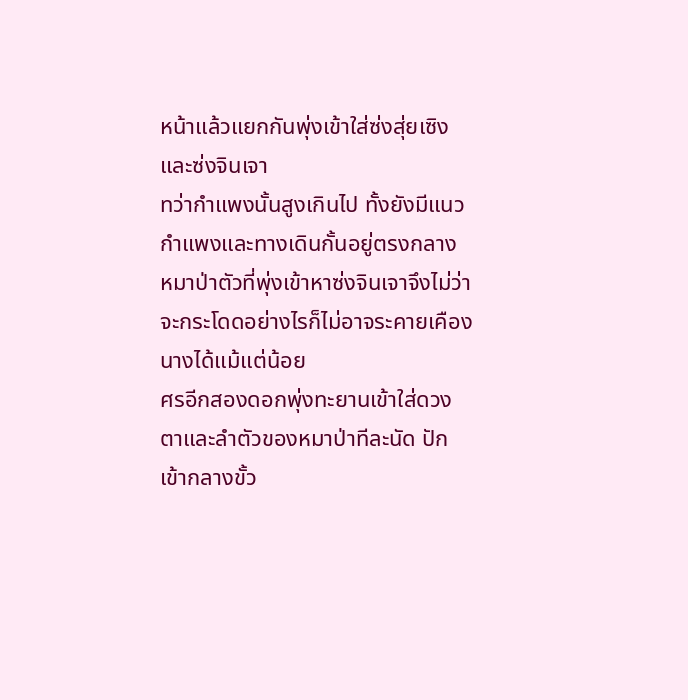หน้าแล้วแยกกันพุ่งเข้าใส่ซ่งสุ่ยเซิงและซ่งจินเจา
ทว่ากำแพงนั้นสูงเกินไป ทั้งยังมีแนวกำแพงและทางเดินกั้นอยู่ตรงกลาง หมาป่าตัวที่พุ่งเข้าหาซ่งจินเจาจึงไม่ว่าจะกระโดดอย่างไรก็ไม่อาจระคายเคืองนางได้แม้แต่น้อย
ศรอีกสองดอกพุ่งทะยานเข้าใส่ดวงตาและลำตัวของหมาป่าทีละนัด ปักเข้ากลางขั้ว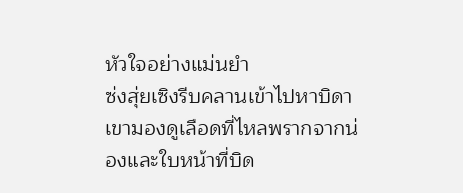หัวใจอย่างแม่นยำ
ซ่งสุ่ยเซิงรีบคลานเข้าไปหาบิดา เขามองดูเลือดที่ไหลพรากจากน่องและใบหน้าที่บิด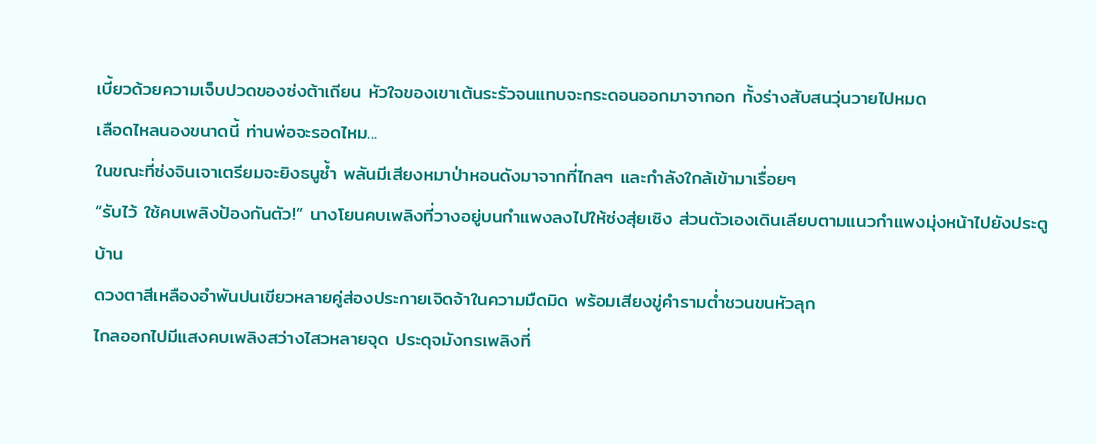เบี้ยวด้วยความเจ็บปวดของซ่งต้าเถียน หัวใจของเขาเต้นระรัวจนแทบจะกระดอนออกมาจากอก ทั้งร่างสับสนวุ่นวายไปหมด
เลือดไหลนองขนาดนี้ ท่านพ่อจะรอดไหม...
ในขณะที่ซ่งจินเจาเตรียมจะยิงธนูซ้ำ พลันมีเสียงหมาป่าหอนดังมาจากที่ไกลๆ และกำลังใกล้เข้ามาเรื่อยๆ
“รับไว้ ใช้คบเพลิงป้องกันตัว!” นางโยนคบเพลิงที่วางอยู่บนกำแพงลงไปให้ซ่งสุ่ยเซิง ส่วนตัวเองเดินเลียบตามแนวกำแพงมุ่งหน้าไปยังประตูบ้าน
ดวงตาสีเหลืองอำพันปนเขียวหลายคู่ส่องประกายเจิดจ้าในความมืดมิด พร้อมเสียงขู่คำรามต่ำชวนขนหัวลุก
ไกลออกไปมีแสงคบเพลิงสว่างไสวหลายจุด ประดุจมังกรเพลิงที่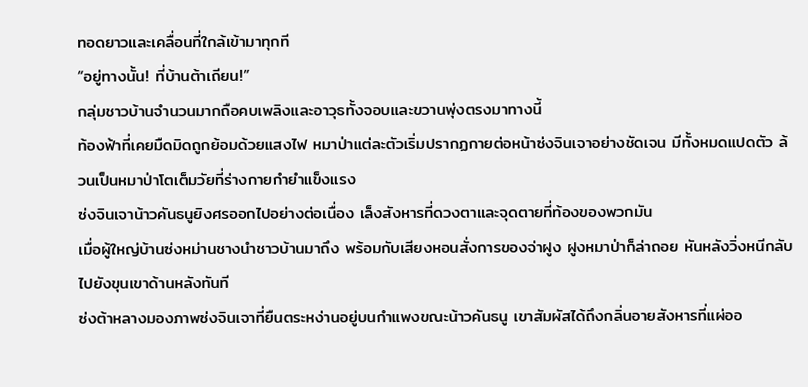ทอดยาวและเคลื่อนที่ใกล้เข้ามาทุกที
“อยู่ทางนั้น! ที่บ้านต้าเถียน!”
กลุ่มชาวบ้านจำนวนมากถือคบเพลิงและอาวุธทั้งจอบและขวานพุ่งตรงมาทางนี้
ท้องฟ้าที่เคยมืดมิดถูกย้อมด้วยแสงไฟ หมาป่าแต่ละตัวเริ่มปรากฏกายต่อหน้าซ่งจินเจาอย่างชัดเจน มีทั้งหมดแปดตัว ล้วนเป็นหมาป่าโตเต็มวัยที่ร่างกายกำยำแข็งแรง
ซ่งจินเจาน้าวคันธนูยิงศรออกไปอย่างต่อเนื่อง เล็งสังหารที่ดวงตาและจุดตายที่ท้องของพวกมัน
เมื่อผู้ใหญ่บ้านซ่งหม่านชางนำชาวบ้านมาถึง พร้อมกับเสียงหอนสั่งการของจ่าฝูง ฝูงหมาป่าก็ล่าถอย หันหลังวิ่งหนีกลับไปยังขุนเขาด้านหลังทันที
ซ่งต้าหลางมองภาพซ่งจินเจาที่ยืนตระหง่านอยู่บนกำแพงขณะน้าวคันธนู เขาสัมผัสได้ถึงกลิ่นอายสังหารที่แผ่ออ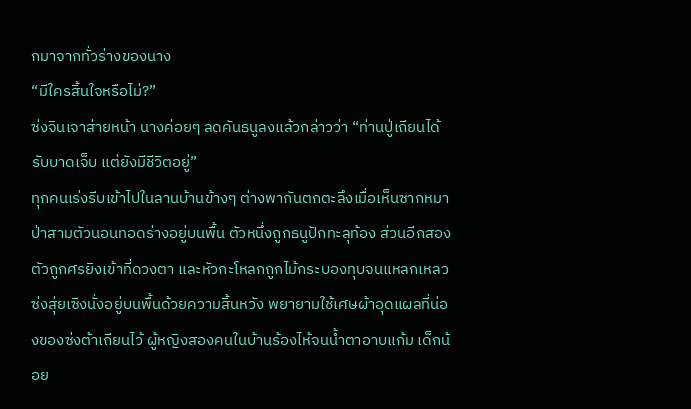กมาจากทั่วร่างของนาง
“มีใครสิ้นใจหรือไม่?”
ซ่งจินเจาส่ายหน้า นางค่อยๆ ลดคันธนูลงแล้วกล่าวว่า “ท่านปู่เถียนได้รับบาดเจ็บ แต่ยังมีชีวิตอยู่”
ทุกคนเร่งรีบเข้าไปในลานบ้านข้างๆ ต่างพากันตกตะลึงเมื่อเห็นซากหมาป่าสามตัวนอนทอดร่างอยู่บนพื้น ตัวหนึ่งถูกธนูปักทะลุท้อง ส่วนอีกสองตัวถูกศรยิงเข้าที่ดวงตา และหัวกะโหลกถูกไม้กระบองทุบจนแหลกเหลว
ซ่งสุ่ยเซิงนั่งอยู่บนพื้นด้วยความสิ้นหวัง พยายามใช้เศษผ้าอุดแผลที่น่องของซ่งต้าเถียนไว้ ผู้หญิงสองคนในบ้านร้องไห้จนน้ำตาอาบแก้ม เด็กน้อย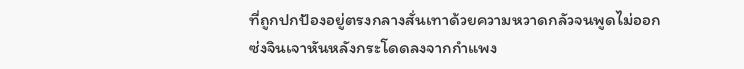ที่ถูกปกป้องอยู่ตรงกลางสั่นเทาด้วยความหวาดกลัวจนพูดไม่ออก
ซ่งจินเจาหันหลังกระโดดลงจากกำแพง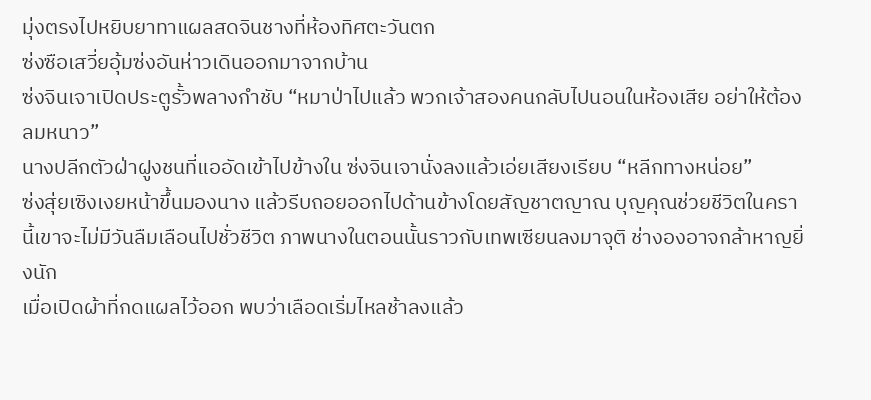มุ่งตรงไปหยิบยาทาแผลสดจินชางที่ห้องทิศตะวันตก
ซ่งซือเสวี่ยอุ้มซ่งอันห่าวเดินออกมาจากบ้าน
ซ่งจินเจาเปิดประตูรั้วพลางกำชับ “หมาป่าไปแล้ว พวกเจ้าสองคนกลับไปนอนในห้องเสีย อย่าให้ต้องลมหนาว”
นางปลีกตัวฝ่าฝูงชนที่แออัดเข้าไปข้างใน ซ่งจินเจานั่งลงแล้วเอ่ยเสียงเรียบ “หลีกทางหน่อย”
ซ่งสุ่ยเซิงเงยหน้าขึ้นมองนาง แล้วรีบถอยออกไปด้านข้างโดยสัญชาตญาณ บุญคุณช่วยชีวิตในครานี้เขาจะไม่มีวันลืมเลือนไปชั่วชีวิต ภาพนางในตอนนั้นราวกับเทพเซียนลงมาจุติ ช่างองอาจกล้าหาญยิ่งนัก
เมื่อเปิดผ้าที่กดแผลไว้ออก พบว่าเลือดเริ่มไหลช้าลงแล้ว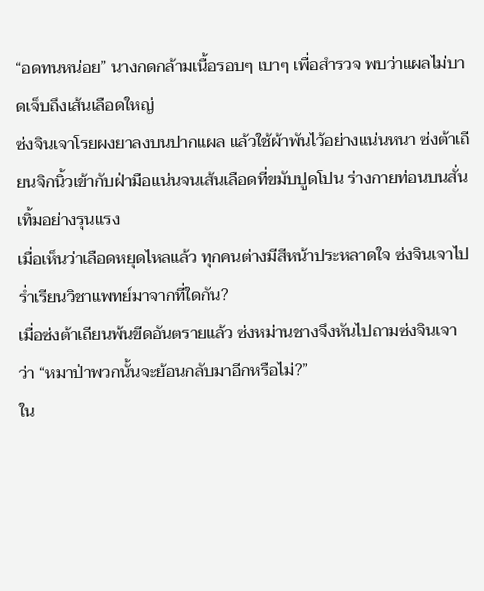“อดทนหน่อย” นางกดกล้ามเนื้อรอบๆ เบาๆ เพื่อสำรวจ พบว่าแผลไม่บาดเจ็บถึงเส้นเลือดใหญ่
ซ่งจินเจาโรยผงยาลงบนปากแผล แล้วใช้ผ้าพันไว้อย่างแน่นหนา ซ่งต้าเถียนจิกนิ้วเข้ากับฝ่ามือแน่นจนเส้นเลือดที่ขมับปูดโปน ร่างกายท่อนบนสั่นเทิ้มอย่างรุนแรง
เมื่อเห็นว่าเลือดหยุดไหลแล้ว ทุกคนต่างมีสีหน้าประหลาดใจ ซ่งจินเจาไปร่ำเรียนวิชาแพทย์มาจากที่ใดกัน?
เมื่อซ่งต้าเถียนพ้นขีดอันตรายแล้ว ซ่งหม่านชางจึงหันไปถามซ่งจินเจาว่า “หมาป่าพวกนั้นจะย้อนกลับมาอีกหรือไม่?”
ใน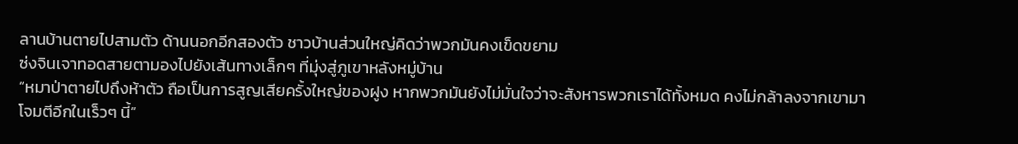ลานบ้านตายไปสามตัว ด้านนอกอีกสองตัว ชาวบ้านส่วนใหญ่คิดว่าพวกมันคงเข็ดขยาม
ซ่งจินเจาทอดสายตามองไปยังเส้นทางเล็กๆ ที่มุ่งสู่ภูเขาหลังหมู่บ้าน
“หมาป่าตายไปถึงห้าตัว ถือเป็นการสูญเสียครั้งใหญ่ของฝูง หากพวกมันยังไม่มั่นใจว่าจะสังหารพวกเราได้ทั้งหมด คงไม่กล้าลงจากเขามาโจมตีอีกในเร็วๆ นี้”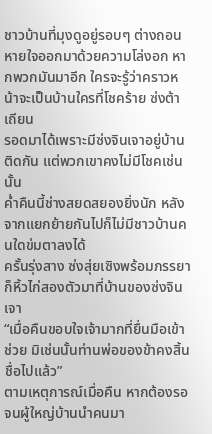ชาวบ้านที่มุงดูอยู่รอบๆ ต่างถอนหายใจออกมาด้วยความโล่งอก หากพวกมันมาอีก ใครจะรู้ว่าคราวหน้าจะเป็นบ้านใครที่โชคร้าย ซ่งต้าเถียน
รอดมาได้เพราะมีซ่งจินเจาอยู่บ้านติดกัน แต่พวกเขาคงไม่มีโชคเช่นนั้น
ค่ำคืนนี้ช่างสยดสยองยิ่งนัก หลังจากแยกย้ายกันไปก็ไม่มีชาวบ้านคนใดข่มตาลงได้
ครั้นรุ่งสาง ซ่งสุ่ยเซิงพร้อมภรรยาก็หิ้วไก่สองตัวมาที่บ้านของซ่งจินเจา
“เมื่อคืนขอบใจเจ้ามากที่ยื่นมือเข้าช่วย มิเช่นนั้นท่านพ่อของข้าคงสิ้นชื่อไปแล้ว”
ตามเหตุการณ์เมื่อคืน หากต้องรอจนผู้ใหญ่บ้านนำคนมา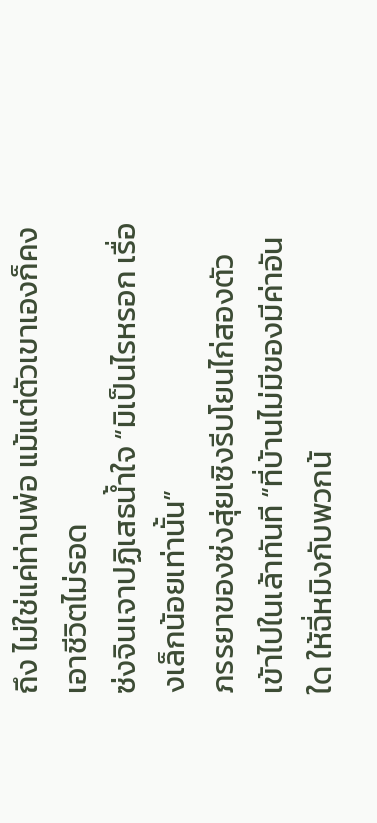ถึง ไม่ใช่แค่ท่านพ่อ แม้แต่ตัวเขาเองก็คงเอาชีวิตไม่รอด
ซ่งจินเจาปฏิเสธน้ำใจ “มิเป็นไรหรอก เรื่องเล็กน้อยเท่านั้น”
ภรรยาของซ่งสุ่ยเซิงรีบโยนไก่สองตัวเข้าไปในเล้าทันที “ที่บ้านไม่มีของมีค่าอันใด ให้ฉี่หมิงกับพวกน้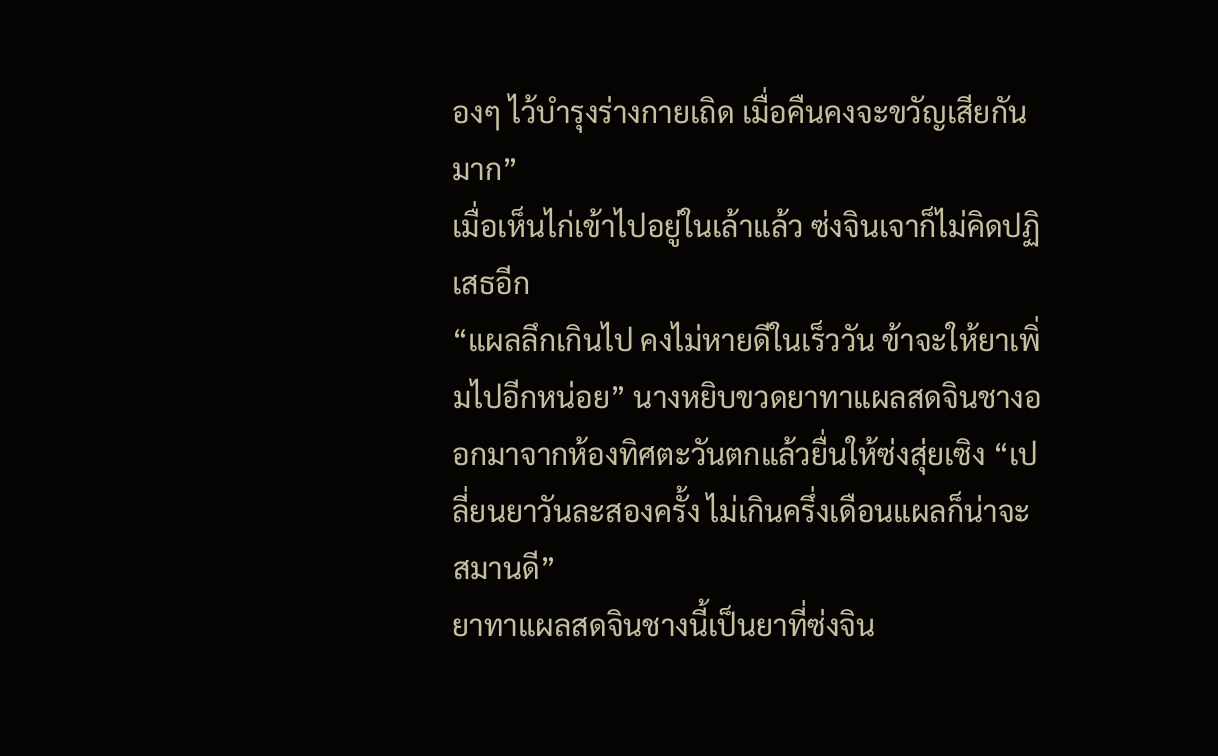องๆ ไว้บำรุงร่างกายเถิด เมื่อคืนคงจะขวัญเสียกันมาก”
เมื่อเห็นไก่เข้าไปอยู่ในเล้าแล้ว ซ่งจินเจาก็ไม่คิดปฏิเสธอีก
“แผลลึกเกินไป คงไม่หายดีในเร็ววัน ข้าจะให้ยาเพิ่มไปอีกหน่อย” นางหยิบขวดยาทาแผลสดจินชางออกมาจากห้องทิศตะวันตกแล้วยื่นให้ซ่งสุ่ยเซิง “เปลี่ยนยาวันละสองครั้ง ไม่เกินครึ่งเดือนแผลก็น่าจะสมานดี”
ยาทาแผลสดจินชางนี้เป็นยาที่ซ่งจิน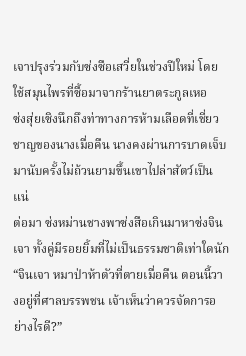เจาปรุงร่วมกับซ่งซือเสวี่ยในช่วงปีใหม่ โดยใช้สมุนไพรที่ซื้อมาจากร้านยาตระกูลเหอ
ซ่งสุ่ยเซิงนึกถึงท่าทางการห้ามเลือดที่เชี่ยวชาญของนางเมื่อคืน นางคงผ่านการบาดเจ็บมานับครั้งไม่ถ้วนยามขึ้นเขาไปล่าสัตว์เป็นแน่
ต่อมา ซ่งหม่านชางพาซ่งสือเกินมาหาซ่งจินเจา ทั้งคู่มีรอยยิ้มที่ไม่เป็นธรรมชาติเท่าใดนัก
“จินเจา หมาป่าห้าตัวที่ตายเมื่อคืน ตอนนี้วางอยู่ที่ศาลบรรพชน เจ้าเห็นว่าควรจัดการอย่างไรดี?”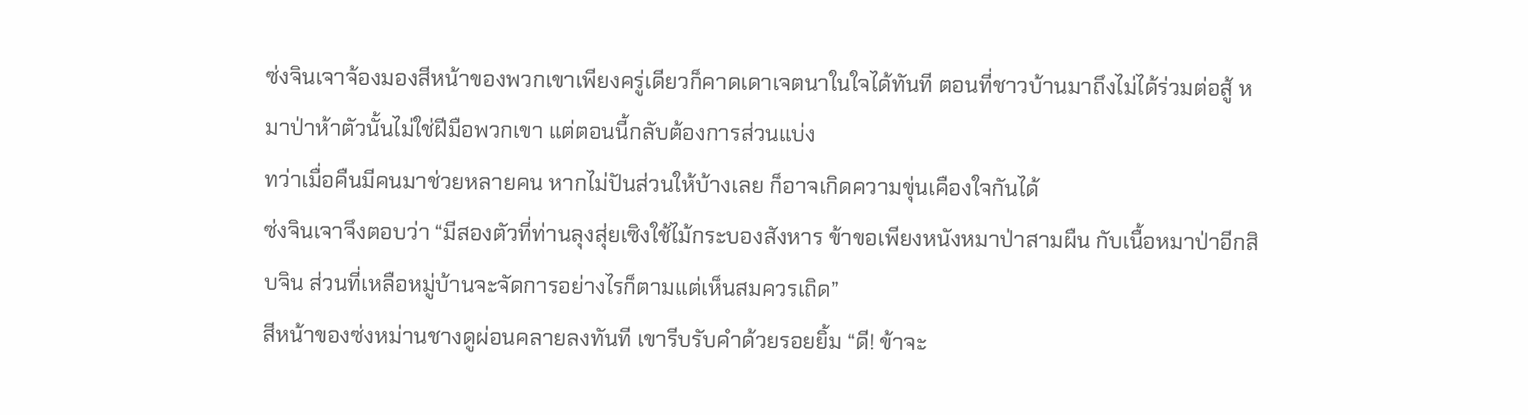ซ่งจินเจาจ้องมองสีหน้าของพวกเขาเพียงครู่เดียวก็คาดเดาเจตนาในใจได้ทันที ตอนที่ชาวบ้านมาถึงไม่ได้ร่วมต่อสู้ หมาป่าห้าตัวนั้นไม่ใช่ฝีมือพวกเขา แต่ตอนนี้กลับต้องการส่วนแบ่ง
ทว่าเมื่อคืนมีคนมาช่วยหลายคน หากไม่ปันส่วนให้บ้างเลย ก็อาจเกิดความขุ่นเคืองใจกันได้
ซ่งจินเจาจึงตอบว่า “มีสองตัวที่ท่านลุงสุ่ยเซิงใช้ไม้กระบองสังหาร ข้าขอเพียงหนังหมาป่าสามผืน กับเนื้อหมาป่าอีกสิบจิน ส่วนที่เหลือหมู่บ้านจะจัดการอย่างไรก็ตามแต่เห็นสมควรเถิด”
สีหน้าของซ่งหม่านชางดูผ่อนคลายลงทันที เขารีบรับคำด้วยรอยยิ้ม “ดี! ข้าจะ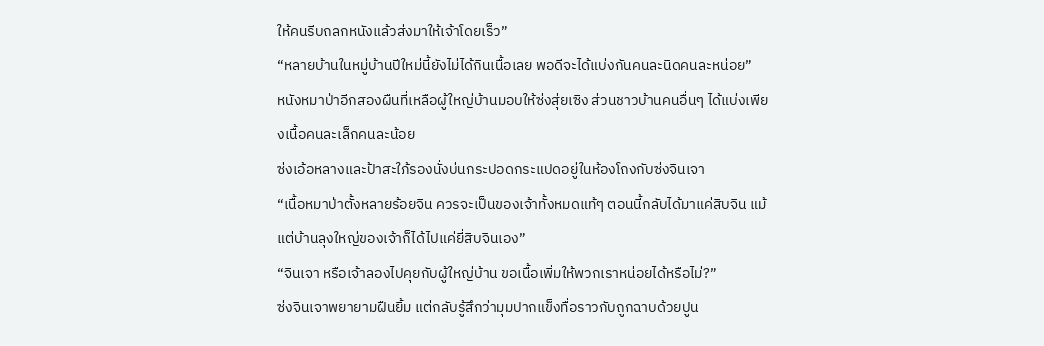ให้คนรีบถลกหนังแล้วส่งมาให้เจ้าโดยเร็ว”
“หลายบ้านในหมู่บ้านปีใหม่นี้ยังไม่ได้กินเนื้อเลย พอดีจะได้แบ่งกันคนละนิดคนละหน่อย”
หนังหมาป่าอีกสองผืนที่เหลือผู้ใหญ่บ้านมอบให้ซ่งสุ่ยเซิง ส่วนชาวบ้านคนอื่นๆ ได้แบ่งเพียงเนื้อคนละเล็กคนละน้อย
ซ่งเอ้อหลางและป้าสะใภ้รองนั่งบ่นกระปอดกระแปดอยู่ในห้องโถงกับซ่งจินเจา
“เนื้อหมาป่าตั้งหลายร้อยจิน ควรจะเป็นของเจ้าทั้งหมดแท้ๆ ตอนนี้กลับได้มาแค่สิบจิน แม้แต่บ้านลุงใหญ่ของเจ้าก็ได้ไปแค่ยี่สิบจินเอง”
“จินเจา หรือเจ้าลองไปคุยกับผู้ใหญ่บ้าน ขอเนื้อเพิ่มให้พวกเราหน่อยได้หรือไม่?”
ซ่งจินเจาพยายามฝืนยิ้ม แต่กลับรู้สึกว่ามุมปากแข็งทื่อราวกับถูกฉาบด้วยปูน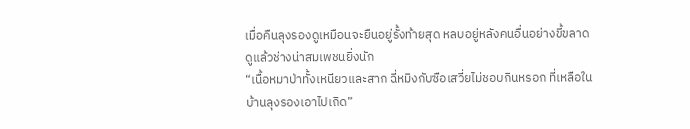เมื่อคืนลุงรองดูเหมือนจะยืนอยู่รั้งท้ายสุด หลบอยู่หลังคนอื่นอย่างขี้ขลาด ดูแล้วช่างน่าสมเพชนยิ่งนัก
“เนื้อหมาป่าทั้งเหนียวและสาก ฉี่หมิงกับซือเสวี่ยไม่ชอบกินหรอก ที่เหลือในบ้านลุงรองเอาไปเถิด”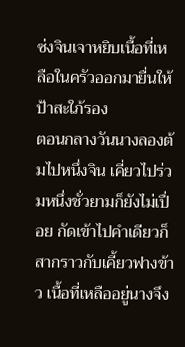ซ่งจินเจาหยิบเนื้อที่เหลือในครัวออกมายื่นให้ป้าสะใภ้รอง
ตอนกลางวันนางลองต้มไปหนึ่งจิน เคี่ยวไปร่วมหนึ่งชั่วยามก็ยังไม่เปื่อย กัดเข้าไปคำเดียวก็สากราวกับเคี้ยวฟางข้าว เนื้อที่เหลืออยู่นางจึง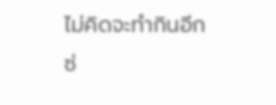ไม่คิดจะทำกินอีก
ซ่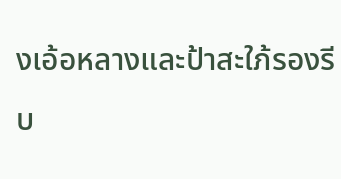งเอ้อหลางและป้าสะใภ้รองรีบ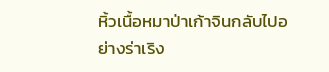หิ้วเนื้อหมาป่าเก้าจินกลับไปอย่างร่าเริง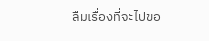ลืมเรื่องที่จะไปขอ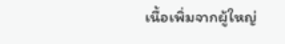เนื้อเพิ่มจากผู้ใหญ่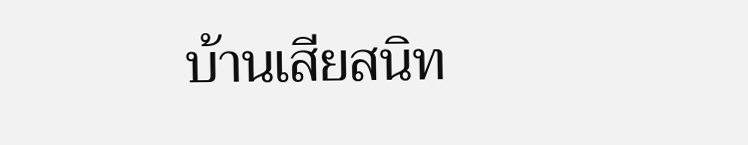บ้านเสียสนิท